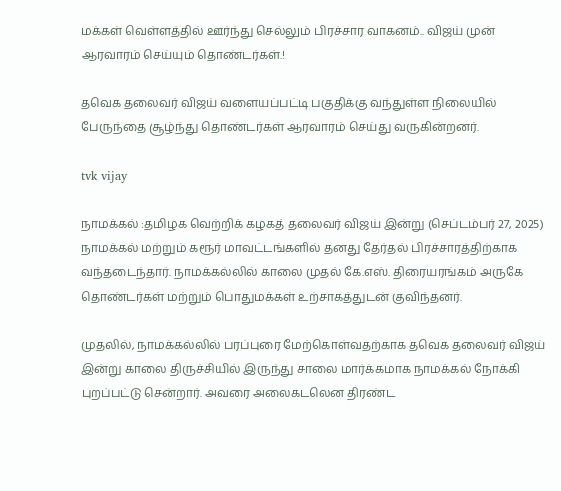மக்கள் வெள்ளத்தில் ஊர்ந்து செல்லும் பிரச்சார வாகனம்.. விஜய் முன் ஆரவாரம் செய்யும் தொண்டர்கள்.!

தவெக தலைவர் விஜய் வளையப்பட்டி பகுதிக்கு வந்துள்ள நிலையில் பேருந்தை சூழ்ந்து தொண்டர்கள் ஆரவாரம் செய்து வருகின்றனர்.

tvk vijay

நாமக்கல் :தமிழக வெற்றிக் கழகத் தலைவர் விஜய் இன்று (செப்டம்பர் 27, 2025) நாமக்கல் மற்றும் கரூர் மாவட்டங்களில் தனது தேர்தல் பிரச்சாரத்திற்காக வந்தடைந்தார். நாமக்கல்லில் காலை முதல் கே.எஸ். திரையரங்கம் அருகே தொண்டர்கள் மற்றும் பொதுமக்கள் உற்சாகத்துடன் குவிந்தனர்.

முதலில், நாமக்கல்லில் பரப்புரை மேற்கொள்வதற்காக தவெக தலைவர் விஜய் இன்று காலை திருச்சியில் இருந்து சாலை மார்க்கமாக நாமக்கல் நோக்கி புறப்பட்டு சென்றார். அவரை அலைகடலென திரண்ட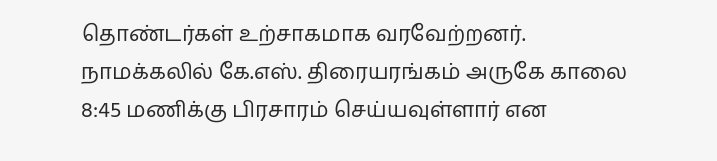தொண்டர்கள் உற்சாகமாக வரவேற்றனர். நாமக்கலில் கே.எஸ். திரையரங்கம் அருகே காலை 8:45 மணிக்கு பிரசாரம் செய்யவுள்ளார் என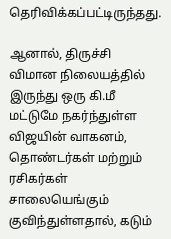தெரிவிக்கப்பட்டிருந்தது.

ஆனால், திருச்சி விமான நிலையத்தில் இருந்து ஒரு கி.மீ மட்டுமே நகர்ந்துள்ள விஜயின் வாகனம், தொண்டர்கள் மற்றும் ரசிகர்கள் சாலையெங்கும் குவிந்துள்ளதால், கடும்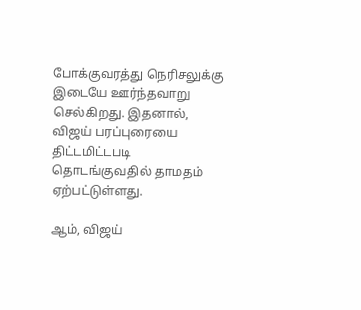போக்குவரத்து நெரிசலுக்கு இடையே ஊர்ந்தவாறு செல்கிறது. இதனால், விஜய் பரப்புரையை திட்டமிட்டபடி தொடங்குவதில் தாமதம் ஏற்பட்டுள்ளது.

ஆம், விஜய்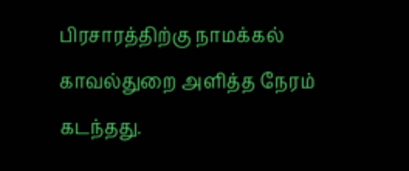பிரசாரத்திற்கு நாமக்கல் காவல்துறை அளித்த நேரம் கடந்த‌து.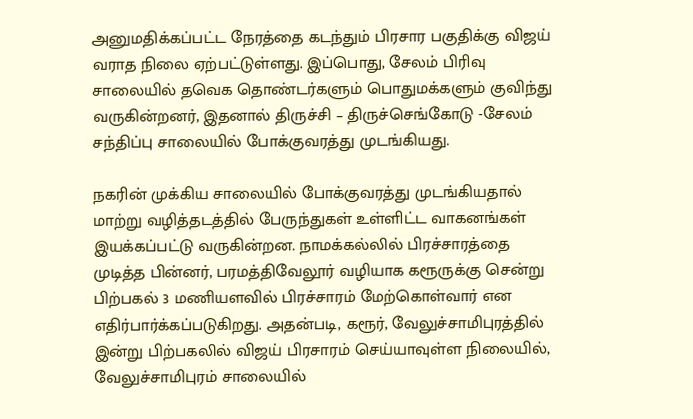அனுமதிக்கப்பட்ட நேரத்தை கடந்தும் பிரசார பகுதிக்கு விஜய் வராத நிலை ஏற்பட்டுள்ளது. இப்பொது, சேலம் பிரிவு சாலையில் தவெக தொண்டர்களும் பொதுமக்களும் குவிந்து வருகின்றனர், இதனால் திருச்சி – திருச்செங்கோடு -சேலம் சந்திப்பு சாலையில் போக்குவரத்து முடங்கியது.

நகரின் முக்கிய சாலையில் போக்குவரத்து முடங்கியதால் மாற்று வழித்தடத்தில் பேருந்துகள் உள்ளிட்ட வாகனங்கள் இயக்கப்பட்டு வருகின்றன. நாமக்கல்லில் பிரச்சாரத்தை முடித்த பின்னர், பரமத்திவேலூர் வழியாக கரூருக்கு சென்று பிற்பகல் 3 மணியளவில் பிரச்சாரம் மேற்கொள்வார் என எதிர்பார்க்கப்படுகிறது. அதன்படி, கரூர், வேலுச்சாமிபுரத்தில் இன்று பிற்பகலில் விஜய் பிரசாரம் செய்யாவுள்ள நிலையில், வேலுச்சாமிபுரம் சாலையில்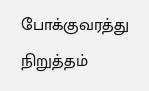போக்குவரத்து நிறுத்தம்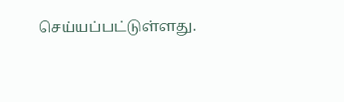செய்யப்பட்டுள்ளது.